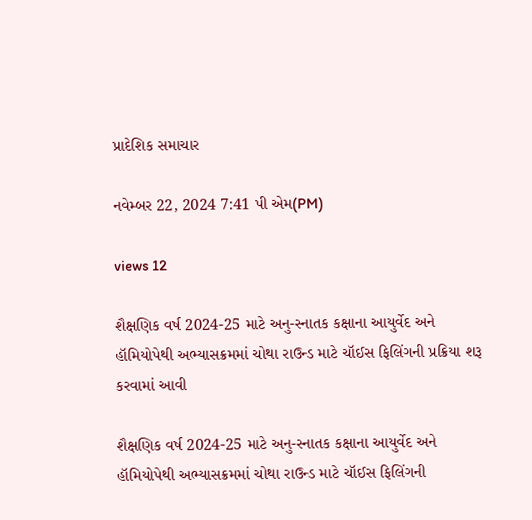પ્રાદેશિક સમાચાર

નવેમ્બર 22, 2024 7:41 પી એમ(PM)

views 12

શૈક્ષણિક વર્ષ 2024-25 માટે અનુ-સ્નાતક કક્ષાના આયુર્વેદ અને હૉમિયોપેથી અભ્યાસક્રમમાં ચોથા રાઉન્ડ માટે ચૉઈસ ફિલિંગની પ્રક્રિયા શરૂ કરવામાં આવી

શૈક્ષણિક વર્ષ 2024-25 માટે અનુ-સ્નાતક કક્ષાના આયુર્વેદ અને હૉમિયોપેથી અભ્યાસક્રમમાં ચોથા રાઉન્ડ માટે ચૉઈસ ફિલિંગની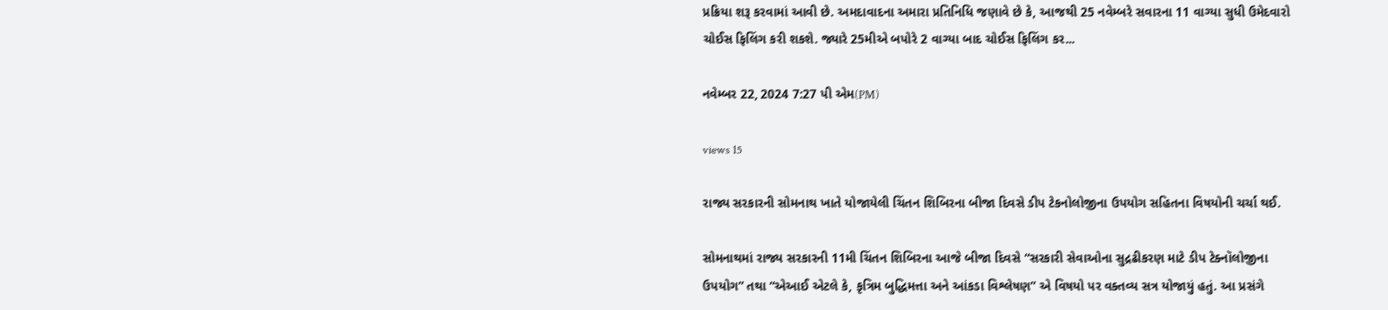પ્રક્રિયા શરૂ કરવામાં આવી છે. અમદાવાદના અમારા પ્રતિનિધિ જણાવે છે કે, આજથી 25 નવેમ્બરે સવારના 11 વાગ્યા સુધી ઉમેદવારો ચોઈસ ફિલિંગ કરી શકશે. જ્યારે 25મીએ બપોરે 2 વાગ્યા બાદ ચોઈસ ફિલિંગ કર...

નવેમ્બર 22, 2024 7:27 પી એમ(PM)

views 15

રાજ્ય સરકારની સોમનાથ ખાતે યોજાયેલી ચિંતન શિબિરના બીજા દિવસે ડીપ ટેકનોલોજીના ઉપયોગ સહિતના વિષયોની ચર્ચા થઈ.

સોમનાથમાં રાજ્ય સરકારની 11મી ચિંતન શિબિરના આજે બીજા દિવસે “સરકારી સેવાઓના સુદ્રઢીકરણ માટે ડીપ ટેક્નૉલોજીના ઉપયોગ” તથા “એઆઈ એટલે કે, કૃત્રિમ બુદ્ધિમત્તા અને આંકડા વિશ્લેષણ” એ વિષયો પર વક્તવ્ય સત્ર યોજાયું હતું. આ પ્રસંગે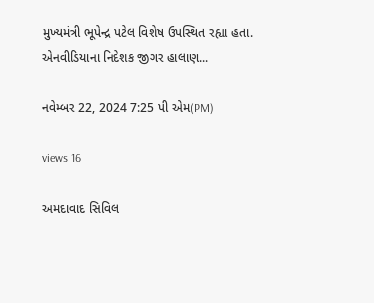મુખ્યમંત્રી ભૂપેન્દ્ર પટેલ વિશેષ ઉપસ્થિત રહ્યા હતા. એનવીડિયાના નિદેશક જીગર હાલાણ...

નવેમ્બર 22, 2024 7:25 પી એમ(PM)

views 16

અમદાવાદ સિવિલ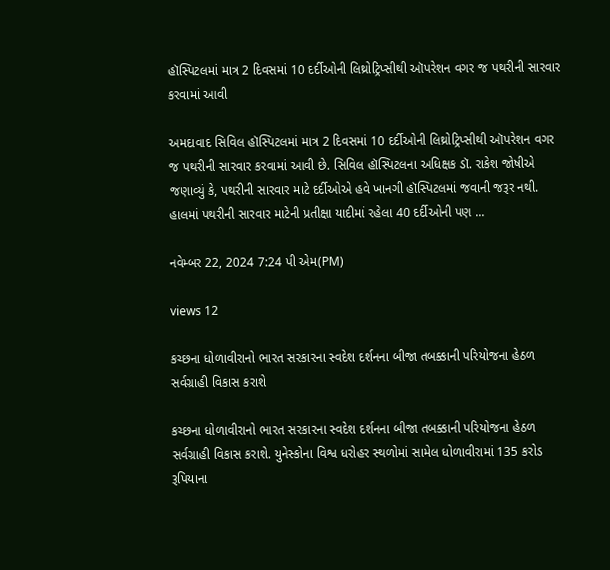હૉસ્પિટલમાં માત્ર 2 દિવસમાં 10 દર્દીઓની લિથ્રોટ્રિપ્સીથી ઑપરેશન વગર જ પથરીની સારવાર કરવામાં આવી

અમદાવાદ સિવિલ હૉસ્પિટલમાં માત્ર 2 દિવસમાં 10 દર્દીઓની લિથ્રોટ્રિપ્સીથી ઑપરેશન વગર જ પથરીની સારવાર કરવામાં આવી છે. સિવિલ હૉસ્પિટલના અધિક્ષક ડૉ. રાકેશ જોષીએ જણાવ્યું કે, પથરીની સારવાર માટે દર્દીઓએ હવે ખાનગી હૉસ્પિટલમાં જવાની જરૂર નથી. હાલમાં પથરીની સારવાર માટેની પ્રતીક્ષા યાદીમાં રહેલા 40 દર્દીઓની પણ ...

નવેમ્બર 22, 2024 7:24 પી એમ(PM)

views 12

કચ્છના ધોળાવીરાનો ભારત સરકારના સ્વદેશ દર્શનના બીજા તબક્કાની પરિયોજના હેઠળ સર્વગ્રાહી વિકાસ કરાશે

કચ્છના ધોળાવીરાનો ભારત સરકારના સ્વદેશ દર્શનના બીજા તબક્કાની પરિયોજના હેઠળ સર્વગ્રાહી વિકાસ કરાશે. યુનેસ્કોના વિશ્વ ધરોહર સ્થળોમાં સામેલ ધોળાવીરામાં 135 કરોડ રૂપિયાના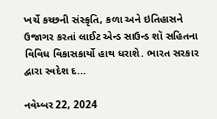ખર્ચે કચ્છની સંસ્કૃતિ, કળા અને ઇતિહાસને ઉજાગર કરતાં લાઈટ એન્ડ સાઉન્ડ શૉ સહિતના વિવિધ વિકાસકાર્યો હાથ ધરાશે. ભારત સરકાર દ્વારા સ્વદેશ દ...

નવેમ્બર 22, 2024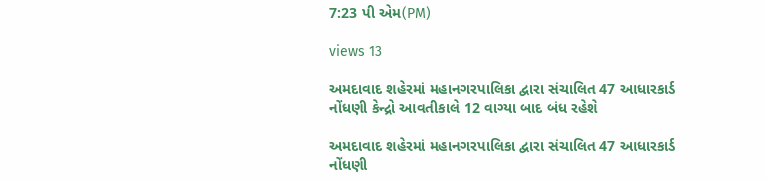7:23 પી એમ(PM)

views 13

અમદાવાદ શહેરમાં મહાનગરપાલિકા દ્વારા સંચાલિત 47 આધારકાર્ડ નોંધણી કેન્દ્રો આવતીકાલે 12 વાગ્યા બાદ બંધ રહેશે

અમદાવાદ શહેરમાં મહાનગરપાલિકા દ્વારા સંચાલિત 47 આધારકાર્ડ નોંધણી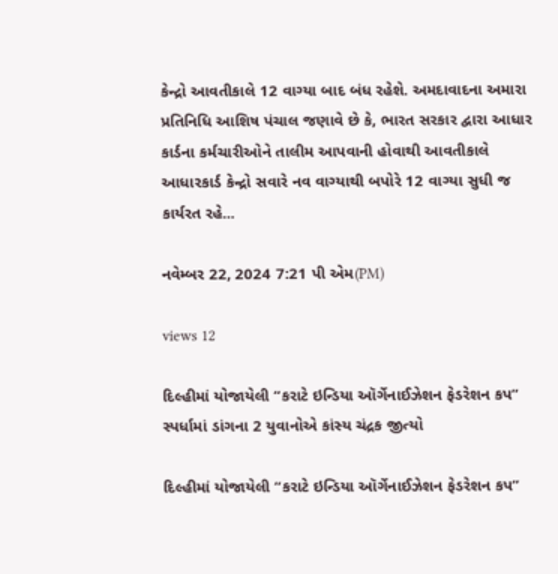કેન્દ્રો આવતીકાલે 12 વાગ્યા બાદ બંધ રહેશે. અમદાવાદના અમારા પ્રતિનિધિ આશિષ પંચાલ જણાવે છે કે, ભારત સરકાર દ્વારા આધાર કાર્ડના કર્મચારીઓને તાલીમ આપવાની હોવાથી આવતીકાલે આધારકાર્ડ કેન્દ્રો સવારે નવ વાગ્યાથી બપોરે 12 વાગ્યા સુધી જ કાર્યરત રહે...

નવેમ્બર 22, 2024 7:21 પી એમ(PM)

views 12

દિલ્હીમાં યોજાયેલી “કરાટે ઇન્ડિયા ઑર્ગેનાઈઝેશન ફેડરેશન કપ” સ્પર્ધામાં ડાંગના 2 યુવાનોએ કાંસ્ય ચંદ્રક જીત્યો

દિલ્હીમાં યોજાયેલી “કરાટે ઇન્ડિયા ઑર્ગેનાઈઝેશન ફેડરેશન કપ”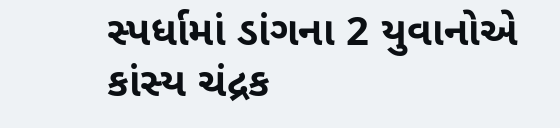સ્પર્ધામાં ડાંગના 2 યુવાનોએ કાંસ્ય ચંદ્રક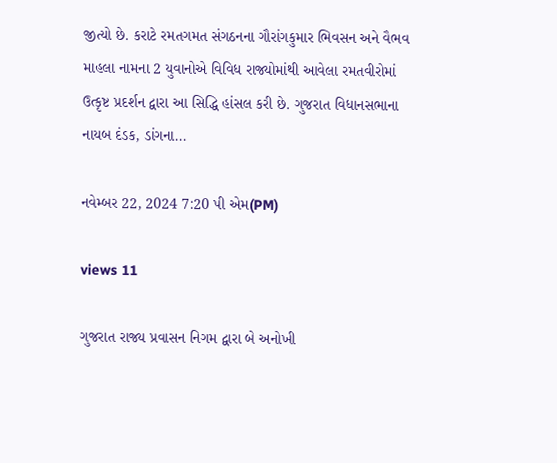જીત્યો છે. કરાટે રમતગમત સંગઠનના ગૌરાંગકુમાર ભિવસન અને વૈભવ માહલા નામના 2 યુવાનોએ વિવિધ રાજ્યોમાંથી આવેલા રમતવીરોમાં ઉત્કૃષ્ટ પ્રદર્શન દ્વારા આ સિદ્ધિ હાંસલ કરી છે. ગુજરાત વિધાનસભાના નાયબ દંડક, ડાંગના...

નવેમ્બર 22, 2024 7:20 પી એમ(PM)

views 11

ગુજરાત રાજ્ય પ્રવાસન નિગમ દ્વારા બે અનોખી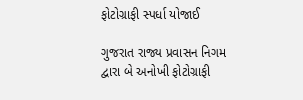ફોટોગ્રાફી સ્પર્ધા યોજાઈ

ગુજરાત રાજ્ય પ્રવાસન નિગમ દ્વારા બે અનોખી ફોટોગ્રાફી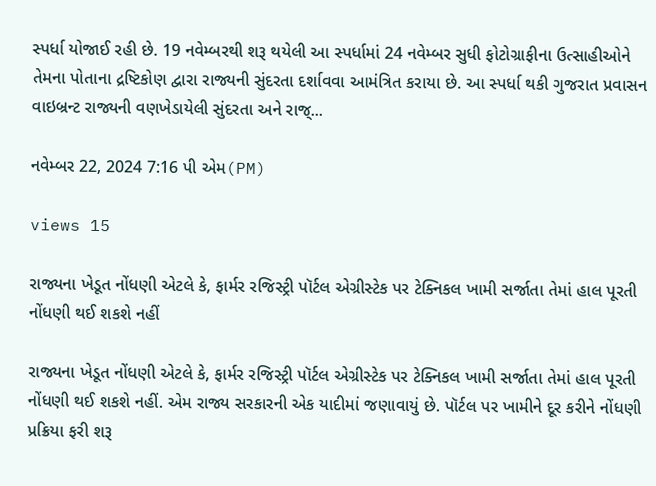સ્પર્ધા યોજાઈ રહી છે. 19 નવેમ્બરથી શરૂ થયેલી આ સ્પર્ધામાં 24 નવેમ્બર સુધી ફોટોગ્રાફીના ઉત્સાહીઓને તેમના પોતાના દ્રષ્ટિકોણ દ્વારા રાજ્યની સુંદરતા દર્શાવવા આમંત્રિત કરાયા છે. આ સ્પર્ધા થકી ગુજરાત પ્રવાસન વાઇબ્રન્ટ રાજ્યની વણખેડાયેલી સુંદરતા અને રાજ્...

નવેમ્બર 22, 2024 7:16 પી એમ(PM)

views 15

રાજ્યના ખેડૂત નોંધણી એટલે કે, ફાર્મર રજિસ્ટ્રી પૉર્ટલ એગ્રીસ્ટેક પર ટેક્નિકલ ખામી સર્જાતા તેમાં હાલ પૂરતી નોંધણી થઈ શકશે નહીં

રાજ્યના ખેડૂત નોંધણી એટલે કે, ફાર્મર રજિસ્ટ્રી પૉર્ટલ એગ્રીસ્ટેક પર ટેક્નિકલ ખામી સર્જાતા તેમાં હાલ પૂરતી નોંધણી થઈ શકશે નહીં. એમ રાજ્ય સરકારની એક યાદીમાં જણાવાયું છે. પૉર્ટલ પર ખામીને દૂર કરીને નોંધણી પ્રક્રિયા ફરી શરૂ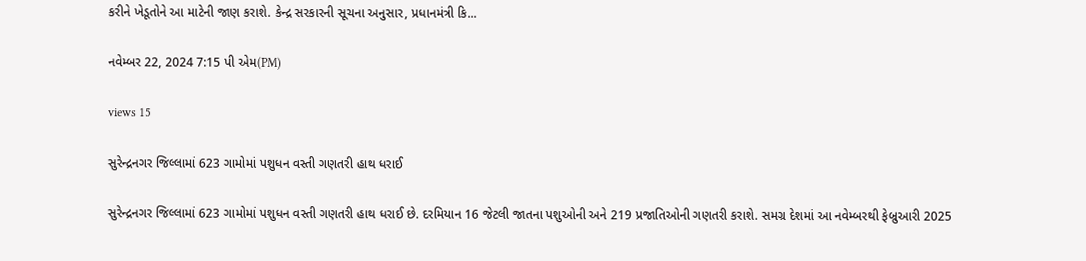કરીને ખેડૂતોને આ માટેની જાણ કરાશે. કેન્દ્ર સરકારની સૂચના અનુસાર, પ્રધાનમંત્રી કિ...

નવેમ્બર 22, 2024 7:15 પી એમ(PM)

views 15

સુરેન્દ્રનગર જિલ્લામાં 623 ગામોમાં પશુધન વસ્તી ગણતરી હાથ ધરાઈ

સુરેન્દ્રનગર જિલ્લામાં 623 ગામોમાં પશુધન વસ્તી ગણતરી હાથ ધરાઈ છે. દરમિયાન 16 જેટલી જાતના પશુઓની અને 219 પ્રજાતિઓની ગણતરી કરાશે. સમગ્ર દેશમાં આ નવેમ્બરથી ફેબ્રુઆરી 2025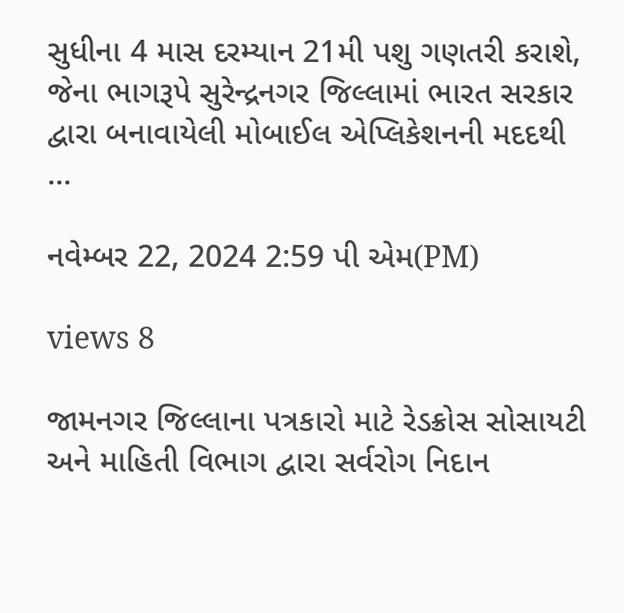સુધીના 4 માસ દરમ્યાન 21મી પશુ ગણતરી કરાશે, જેના ભાગરૂપે સુરેન્દ્રનગર જિલ્લામાં ભારત સરકાર દ્વારા બનાવાયેલી મોબાઈલ એપ્લિકેશનની મદદથી ...

નવેમ્બર 22, 2024 2:59 પી એમ(PM)

views 8

જામનગર જિલ્લાના પત્રકારો માટે રેડક્રોસ સોસાયટી અને માહિતી વિભાગ દ્વારા સર્વરોગ નિદાન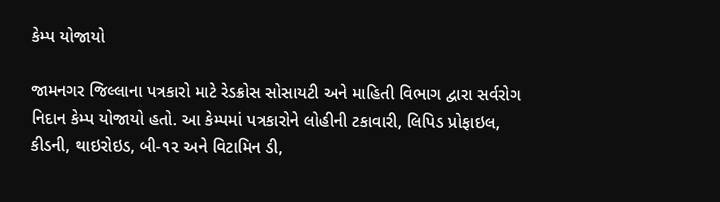કેમ્પ યોજાયો

જામનગર જિલ્લાના પત્રકારો માટે રેડક્રોસ સોસાયટી અને માહિતી વિભાગ દ્વારા સર્વરોગ નિદાન કેમ્પ યોજાયો હતો. આ કેમ્પમાં પત્રકારોને લોહીની ટકાવારી, લિપિડ પ્રોફાઇલ, કીડની, થાઇરોઇડ, બી-૧૨ અને વિટામિન ડી,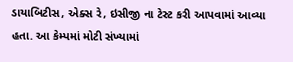ડાયાબિટીસ, એક્સ રે, ઇસીજી ના ટેસ્ટ કરી આપવામાં આવ્યા હતા. આ કેમ્પમાં મોટી સંખ્યામાં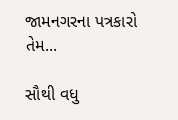જામનગરના પત્રકારો તેમ...

સૌથી વધુ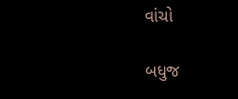વાંચો

બધુજ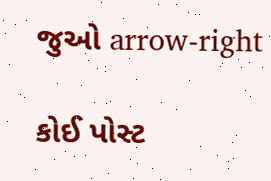જુઓ arrow-right

કોઈ પોસ્ટ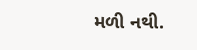મળી નથી.